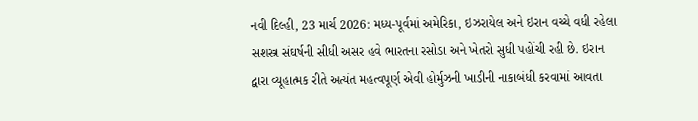નવી દિલ્હી, 23 માર્ચ 2026: મધ્ય-પૂર્વમાં અમેરિકા, ઇઝરાયેલ અને ઇરાન વચ્ચે વધી રહેલા સશસ્ત્ર સંઘર્ષની સીધી અસર હવે ભારતના રસોડા અને ખેતરો સુધી પહોંચી રહી છે. ઇરાન દ્વારા વ્યૂહાત્મક રીતે અત્યંત મહત્વપૂર્ણ એવી હોર્મુઝની ખાડીની નાકાબંધી કરવામાં આવતા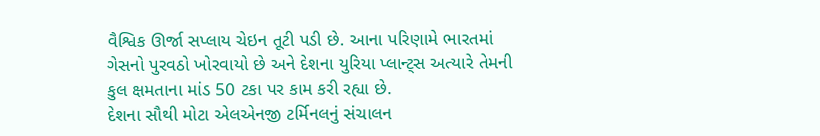વૈશ્વિક ઊર્જા સપ્લાય ચેઇન તૂટી પડી છે. આના પરિણામે ભારતમાં ગેસનો પુરવઠો ખોરવાયો છે અને દેશના યુરિયા પ્લાન્ટ્સ અત્યારે તેમની કુલ ક્ષમતાના માંડ 50 ટકા પર કામ કરી રહ્યા છે.
દેશના સૌથી મોટા એલએનજી ટર્મિનલનું સંચાલન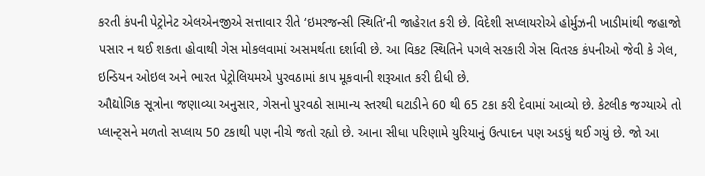કરતી કંપની પેટ્રોનેટ એલએનજીએ સત્તાવાર રીતે ‘ઇમરજન્સી સ્થિતિ’ની જાહેરાત કરી છે. વિદેશી સપ્લાયરોએ હોર્મુઝની ખાડીમાંથી જહાજો પસાર ન થઈ શકતા હોવાથી ગેસ મોકલવામાં અસમર્થતા દર્શાવી છે. આ વિકટ સ્થિતિને પગલે સરકારી ગેસ વિતરક કંપનીઓ જેવી કે ગેલ, ઇન્ડિયન ઓઇલ અને ભારત પેટ્રોલિયમએ પુરવઠામાં કાપ મૂકવાની શરૂઆત કરી દીધી છે.
ઔદ્યોગિક સૂત્રોના જણાવ્યા અનુસાર, ગેસનો પુરવઠો સામાન્ય સ્તરથી ઘટાડીને 60 થી 65 ટકા કરી દેવામાં આવ્યો છે. કેટલીક જગ્યાએ તો પ્લાન્ટ્સને મળતો સપ્લાય 50 ટકાથી પણ નીચે જતો રહ્યો છે. આના સીધા પરિણામે યુરિયાનું ઉત્પાદન પણ અડધું થઈ ગયું છે. જો આ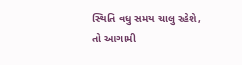સ્થિતિ વધુ સમય ચાલુ રહેશે, તો આગામી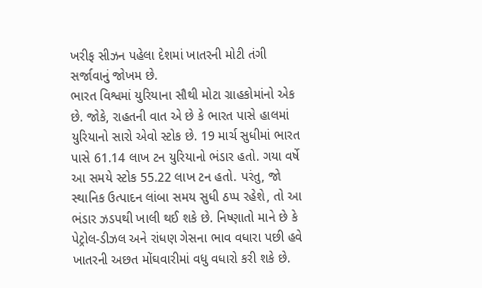ખરીફ સીઝન પહેલા દેશમાં ખાતરની મોટી તંગી સર્જાવાનું જોખમ છે.
ભારત વિશ્વમાં યુરિયાના સૌથી મોટા ગ્રાહકોમાંનો એક છે. જોકે, રાહતની વાત એ છે કે ભારત પાસે હાલમાં યુરિયાનો સારો એવો સ્ટોક છે. 19 માર્ચ સુધીમાં ભારત પાસે 61.14 લાખ ટન યુરિયાનો ભંડાર હતો. ગયા વર્ષે આ સમયે સ્ટોક 55.22 લાખ ટન હતો. પરંતુ, જો સ્થાનિક ઉત્પાદન લાંબા સમય સુધી ઠપ્પ રહેશે, તો આ ભંડાર ઝડપથી ખાલી થઈ શકે છે. નિષ્ણાતો માને છે કે પેટ્રોલ-ડીઝલ અને રાંધણ ગેસના ભાવ વધારા પછી હવે ખાતરની અછત મોંઘવારીમાં વધુ વધારો કરી શકે છે.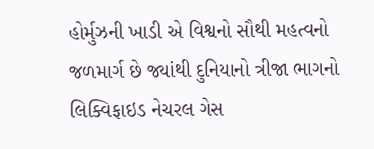હોર્મુઝની ખાડી એ વિશ્વનો સૌથી મહત્વનો જળમાર્ગ છે જ્યાંથી દુનિયાનો ત્રીજા ભાગનો લિક્વિફાઇડ નેચરલ ગેસ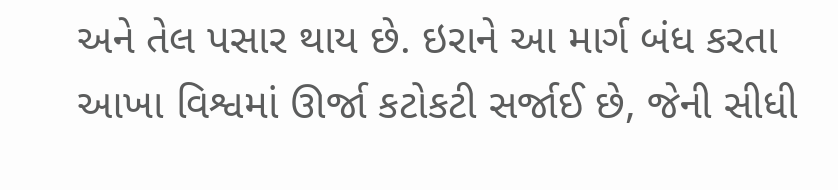અને તેલ પસાર થાય છે. ઇરાને આ માર્ગ બંધ કરતા આખા વિશ્વમાં ઊર્જા કટોકટી સર્જાઈ છે, જેની સીધી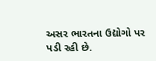અસર ભારતના ઉદ્યોગો પર પડી રહી છે.